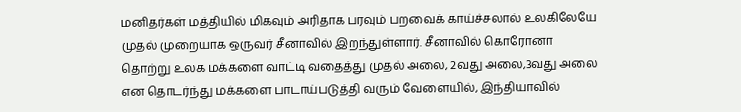மனிதர்கள் மத்தியில் மிகவும் அரிதாக பரவும் பறவைக் காய்ச்சலால் உலகிலேயே முதல் முறையாக ஒருவர் சீனாவில் இறந்துள்ளார். சீனாவில் கொரோனா தொற்று உலக மக்களை வாட்டி வதைத்து முதல் அலை, 2வது அலை,3வது அலை என தொடர்ந்து மக்களை பாடாய்படுத்தி வரும் வேளையில், இந்தியாவில்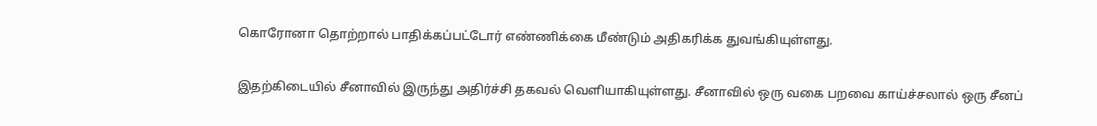கொரோனா தொற்றால் பாதிக்கப்பட்டோர் எண்ணிக்கை மீண்டும் அதிகரிக்க துவங்கியுள்ளது.

இதற்கிடையில் சீனாவில் இருந்து அதிர்ச்சி தகவல் வெளியாகியுள்ளது. சீனாவில் ஒரு வகை பறவை காய்ச்சலால் ஒரு சீனப்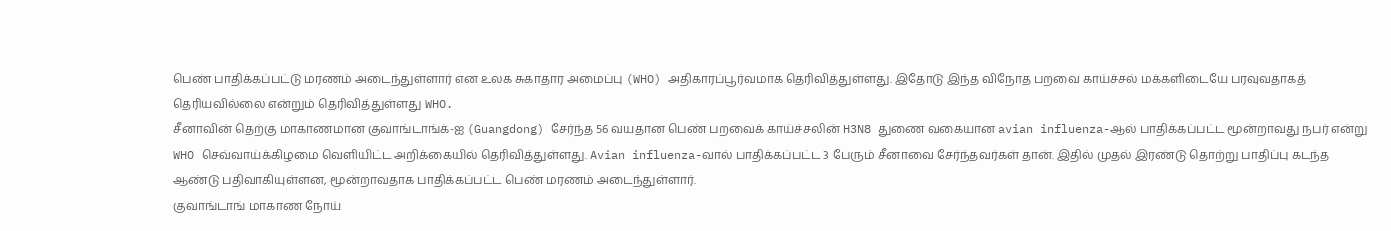பெண் பாதிக்கப்பட்டு மரணம் அடைந்துள்ளார் என உலக சுகாதார அமைப்பு (WHO) அதிகாரப்பூர்வமாக தெரிவித்துள்ளது. இதோடு இந்த விநோத பறவை காய்ச்சல் மக்களிடையே பரவுவதாகத் தெரியவில்லை என்றும் தெரிவித்துள்ளது WHO.
சீனாவின் தெற்கு மாகாணமான குவாங்டாங்க்-ஐ (Guangdong) சேர்ந்த 56 வயதான பெண் பறவைக் காய்ச்சலின் H3N8 துணை வகையான avian influenza-ஆல் பாதிக்கப்பட்ட மூன்றாவது நபர் என்று WHO செவ்வாய்க்கிழமை வெளியிட்ட அறிக்கையில் தெரிவித்துள்ளது. Avian influenza-வால் பாதிக்கப்பட்ட 3 பேரும் சீனாவை சேர்ந்தவர்கள் தான். இதில் முதல் இரண்டு தொற்று பாதிப்பு கடந்த ஆண்டு பதிவாகியுள்ளன, மூன்றாவதாக பாதிக்கப்பட்ட பெண் மரணம் அடைந்துள்ளார்.
குவாங்டாங் மாகாண நோய்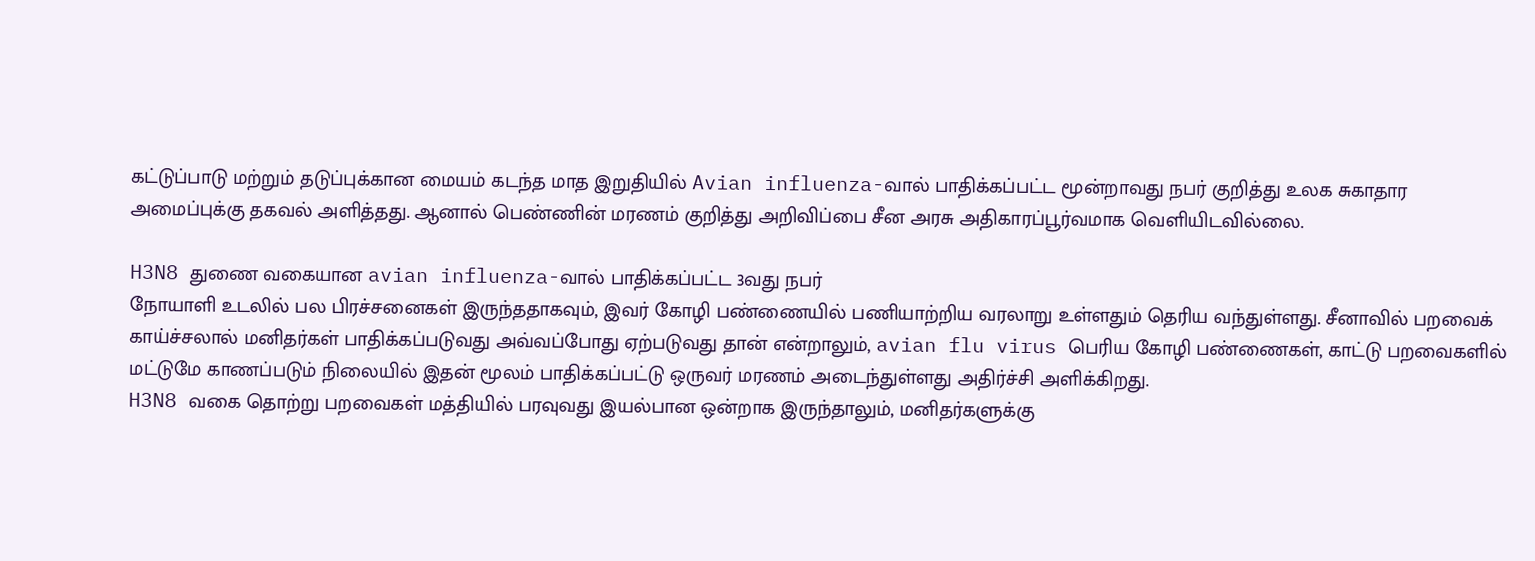கட்டுப்பாடு மற்றும் தடுப்புக்கான மையம் கடந்த மாத இறுதியில் Avian influenza-வால் பாதிக்கப்பட்ட மூன்றாவது நபர் குறித்து உலக சுகாதார அமைப்புக்கு தகவல் அளித்தது. ஆனால் பெண்ணின் மரணம் குறித்து அறிவிப்பை சீன அரசு அதிகாரப்பூர்வமாக வெளியிடவில்லை.

H3N8 துணை வகையான avian influenza-வால் பாதிக்கப்பட்ட 3வது நபர்
நோயாளி உடலில் பல பிரச்சனைகள் இருந்ததாகவும், இவர் கோழி பண்ணையில் பணியாற்றிய வரலாறு உள்ளதும் தெரிய வந்துள்ளது. சீனாவில் பறவைக் காய்ச்சலால் மனிதர்கள் பாதிக்கப்படுவது அவ்வப்போது ஏற்படுவது தான் என்றாலும், avian flu virus பெரிய கோழி பண்ணைகள், காட்டு பறவைகளில் மட்டுமே காணப்படும் நிலையில் இதன் மூலம் பாதிக்கப்பட்டு ஒருவர் மரணம் அடைந்துள்ளது அதிர்ச்சி அளிக்கிறது.
H3N8 வகை தொற்று பறவைகள் மத்தியில் பரவுவது இயல்பான ஒன்றாக இருந்தாலும், மனிதர்களுக்கு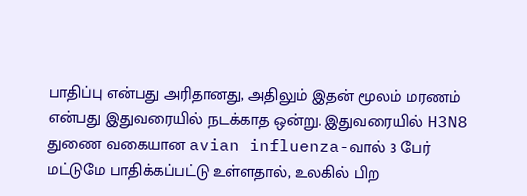பாதிப்பு என்பது அரிதானது, அதிலும் இதன் மூலம் மரணம் என்பது இதுவரையில் நடக்காத ஒன்று. இதுவரையில் H3N8 துணை வகையான avian influenza-வால் 3 பேர் மட்டுமே பாதிக்கப்பட்டு உள்ளதால், உலகில் பிற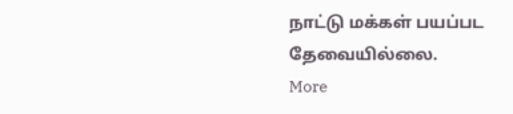நாட்டு மக்கள் பயப்பட தேவையில்லை.
More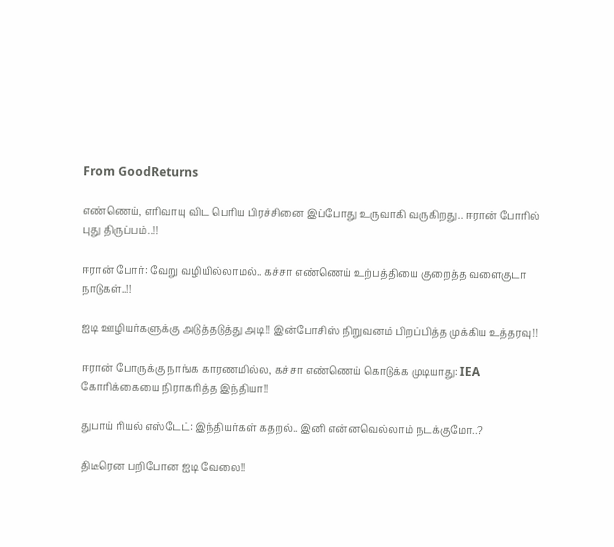From GoodReturns

எண்ணெய், எரிவாயு விட பெரிய பிரச்சினை இப்போது உருவாகி வருகிறது.. ஈரான் போரில் புது திருப்பம்..!!

ஈரான் போர்: வேறு வழியில்லாமல்.. கச்சா எண்ணெய் உற்பத்தியை குறைத்த வளைகுடா நாடுகள்..!!

ஐடி ஊழியர்களுக்கு அடுத்தடுத்து அடி!! இன்போசிஸ் நிறுவனம் பிறப்பித்த முக்கிய உத்தரவு!!

ஈரான் போருக்கு நாங்க காரணமில்ல, கச்சா எண்ணெய் கொடுக்க முடியாது: IEA கோரிக்கையை நிராகரித்த இந்தியா!!

துபாய் ரியல் எஸ்டேட்: இந்தியர்கள் கதறல்.. இனி என்னவெல்லாம் நடக்குமோ..?

திடீரென பறிபோன ஐடி வேலை!!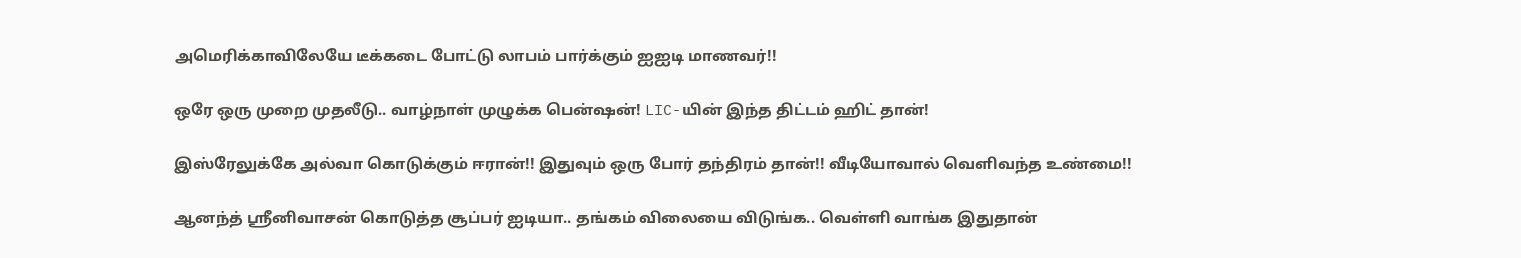அமெரிக்காவிலேயே டீக்கடை போட்டு லாபம் பார்க்கும் ஐஐடி மாணவர்!!

ஒரே ஒரு முறை முதலீடு.. வாழ்நாள் முழுக்க பென்ஷன்! LIC-யின் இந்த திட்டம் ஹிட் தான்!

இஸ்ரேலுக்கே அல்வா கொடுக்கும் ஈரான்!! இதுவும் ஒரு போர் தந்திரம் தான்!! வீடியோவால் வெளிவந்த உண்மை!!

ஆனந்த் ஸ்ரீனிவாசன் கொடுத்த சூப்பர் ஐடியா.. தங்கம் விலையை விடுங்க.. வெள்ளி வாங்க இதுதான்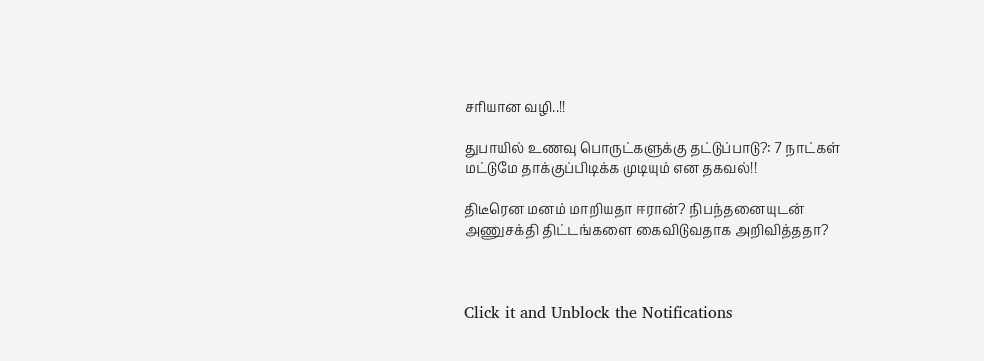சரியான வழி..!!

துபாயில் உணவு பொருட்களுக்கு தட்டுப்பாடு?: 7 நாட்கள் மட்டுமே தாக்குப்பிடிக்க முடியும் என தகவல்!!

திடீரென மனம் மாறியதா ஈரான்? நிபந்தனையுடன் அணுசக்தி திட்டங்களை கைவிடுவதாக அறிவித்ததா?



Click it and Unblock the Notifications